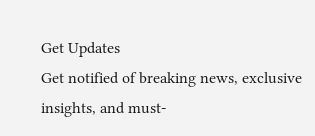Get Updates
Get notified of breaking news, exclusive insights, and must-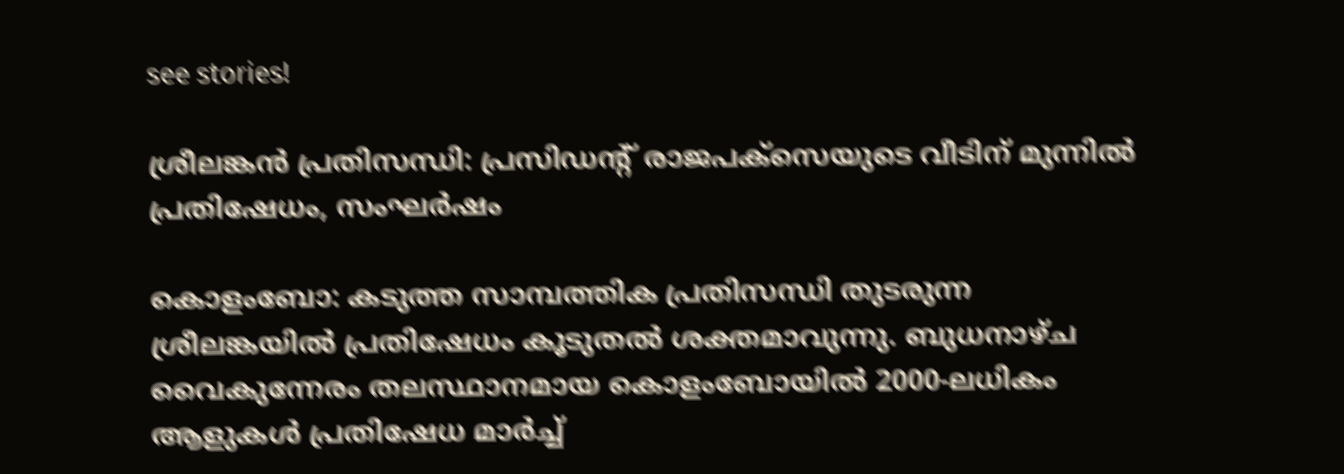see stories!

ശ്രീലങ്കന്‍ പ്രതിസന്ധി: പ്രസിഡന്റ് രാജപക്‌സെയുടെ വീടിന് മുന്നില്‍ പ്രതിഷേധം, സംഘർഷം

കൊളംബോ: കടുത്ത സാമ്പത്തിക പ്രതിസന്ധി തുടരുന്ന ശ്രീലങ്കയില്‍ പ്രതിഷേധം കൂടുതല്‍ ശക്തമാവുന്നു. ബുധനാഴ്ച വൈകുന്നേരം തലസ്ഥാനമായ കൊളംബോയിൽ 2000-ലധികം ആളുകൾ പ്രതിഷേധ മാർച്ച്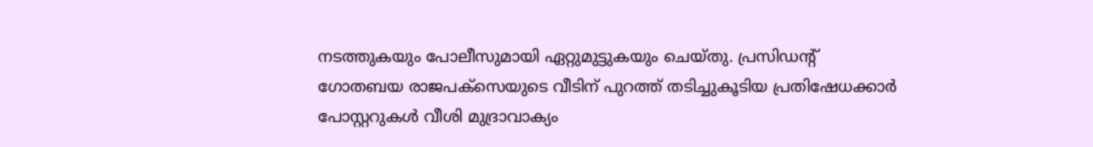നടത്തുകയും പോലീസുമായി ഏറ്റുമുട്ടുകയും ചെയ്തു. പ്രസിഡന്റ് ഗോതബയ രാജപക്‌സെയുടെ വീടിന് പുറത്ത് തടിച്ചുകൂടിയ പ്രതിഷേധക്കാർ പോസ്റ്ററുകൾ വീശി മുദ്രാവാക്യം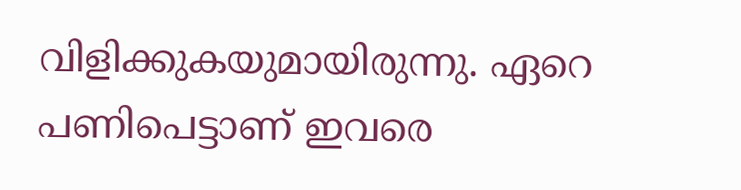വിളിക്കുകയുമായിരുന്നു. ഏറെ പണിപെട്ടാണ് ഇവരെ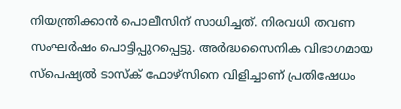നിയന്ത്രിക്കാന്‍ പൊലീസിന് സാധിച്ചത്. നിരവധി തവണ സംഘർഷം പൊട്ടിപ്പുറപ്പെട്ടു. അർദ്ധസൈനിക വിഭാഗമായ സ്പെഷ്യൽ ടാസ്‌ക് ഫോഴ്‌സിനെ വിളിച്ചാണ് പ്രതിഷേധം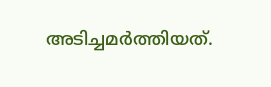അടിച്ചമർത്തിയത്.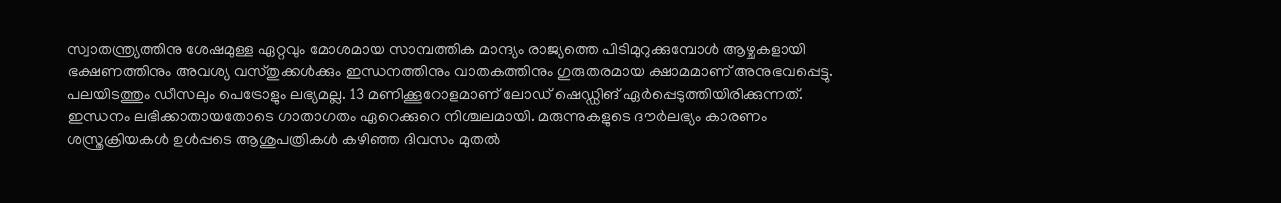സ്വാതന്ത്ര്യത്തിനു ശേഷമുള്ള ഏറ്റവും മോശമായ സാമ്പത്തിക മാന്ദ്യം രാജ്യത്തെ പിടിമുറുക്കുമ്പോൾ ആഴ്ചകളായി ഭക്ഷണത്തിനും അവശ്യ വസ്തുക്കൾക്കും ഇന്ധനത്തിനും വാതകത്തിനും ഗുരുതരമായ ക്ഷാമമാണ് അനുഭവപ്പെട്ടു. പലയിടത്തും ഡീസലും പെട്രോളും ലഭ്യമല്ല. 13 മണിക്കൂറോളമാണ് ലോഡ് ഷെഡ്ഡിങ് ഏർപ്പെടുത്തിയിരിക്കുന്നത്. ഇന്ധനം ലഭിക്കാതായതോടെ ഗാതാഗതം ഏറെക്കുറെ നിശ്ചലമായി. മരുന്നുകളുടെ ദൗർലഭ്യം കാരണം ശസ്ത്രക്രിയകൾ ഉള്‍പ്പടെ ആശുപത്രികള്‍ കഴിഞ്ഞ ദിവസം മുതല്‍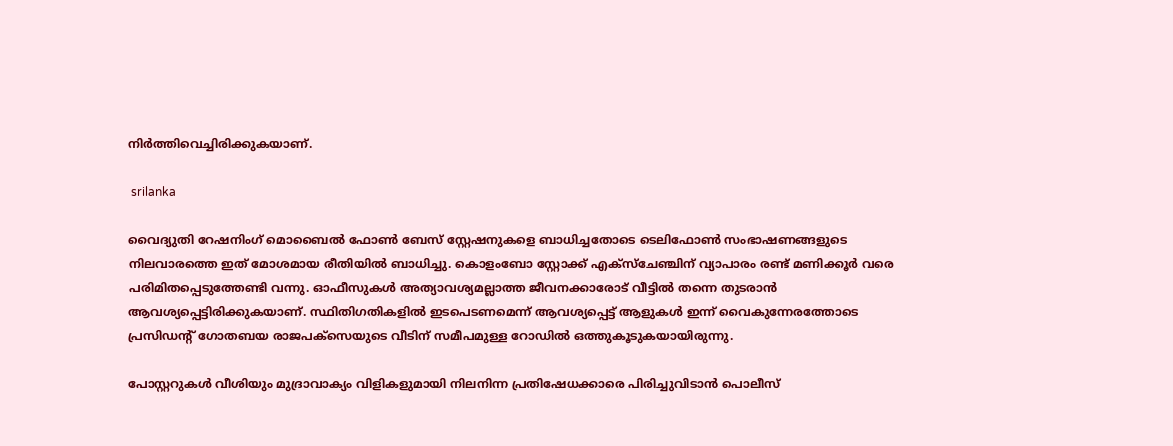നിർത്തിവെച്ചിരിക്കുകയാണ്.

 srilanka

വൈദ്യുതി റേഷനിംഗ് മൊബൈൽ ഫോൺ ബേസ് സ്റ്റേഷനുകളെ ബാധിച്ചതോടെ ടെലിഫോണ്‍ സംഭാഷണങ്ങളുടെ നിലവാരത്തെ ഇത് മോശമായ രീതിയില്‍ ബാധിച്ചു. കൊളംബോ സ്റ്റോക്ക് എക്‌സ്‌ചേഞ്ചിന് വ്യാപാരം രണ്ട് മണിക്കൂർ വരെ പരിമിതപ്പെടുത്തേണ്ടി വന്നു. ഓഫീസുകൾ അത്യാവശ്യമല്ലാത്ത ജീവനക്കാരോട് വീട്ടിൽ തന്നെ തുടരാൻ ആവശ്യപ്പെട്ടിരിക്കുകയാണ്. സ്ഥിതിഗതികളിൽ ഇടപെടണമെന്ന് ആവശ്യപ്പെട്ട് ആളുകൾ ഇന്ന് വൈകുന്നേരത്തോടെ പ്രസിഡന്റ് ഗോതബയ രാജപക്‌സെയുടെ വീടിന് സമീപമുള്ള റോഡിൽ ഒത്തുകൂടുകയായിരുന്നു.

പോസ്റ്ററുകൾ വീശിയും മുദ്രാവാക്യം വിളികളുമായി നിലനിന്ന പ്രതിഷേധക്കാരെ പിരിച്ചുവിടാൻ പൊലീസ്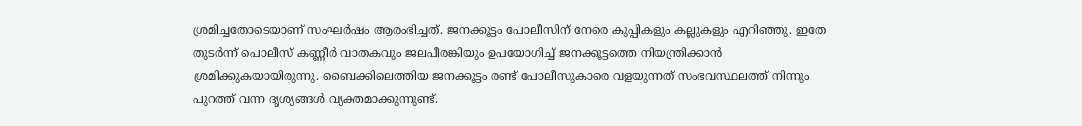ശ്രമിച്ചതോടെയാണ് സംഘർഷം ആരംഭിച്ചത്. ജനക്കൂട്ടം പോലീസിന് നേരെ കുപ്പികളും കല്ലുകളും എറിഞ്ഞു. ഇതേ തുടർന്ന് പൊലീസ് കണ്ണീർ വാതകവും ജലപീരങ്കിയും ഉപയോഗിച്ച് ജനക്കൂട്ടത്തെ നിയന്ത്രിക്കാന്‍ ശ്രമിക്കുകയായിരുന്നു. ബൈക്കിലെത്തിയ ജനക്കൂട്ടം രണ്ട് പോലീസുകാരെ വളയുന്നത് സംഭവസ്ഥലത്ത് നിന്നും പുറത്ത് വന്ന ദൃശ്യങ്ങള്‍ വ്യക്തമാക്കുന്നുണ്ട്.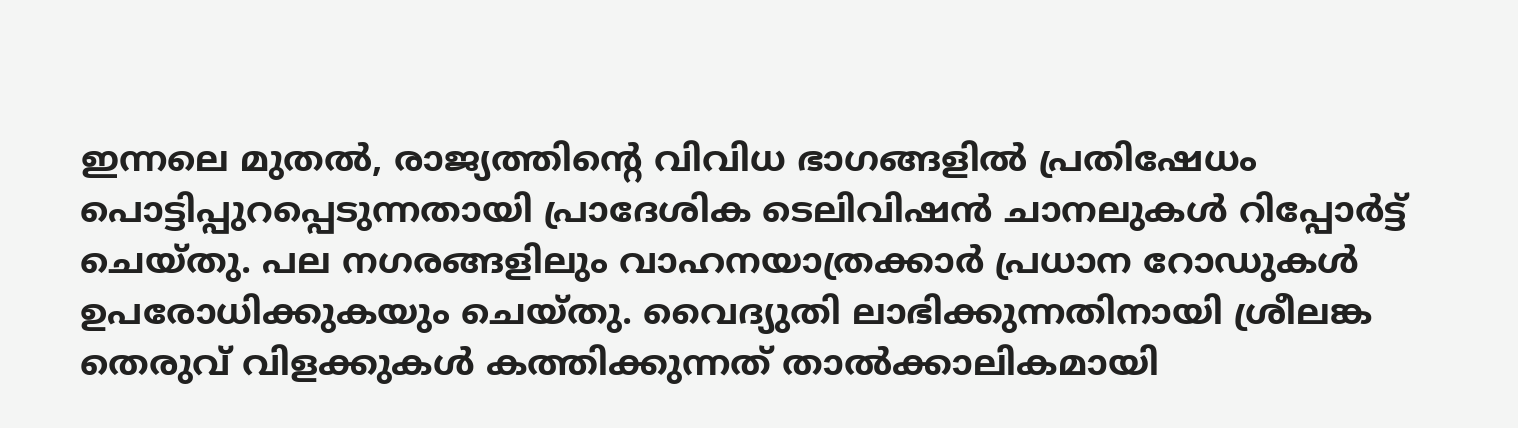ഇന്നലെ മുതൽ, രാജ്യത്തിന്റെ വിവിധ ഭാഗങ്ങളിൽ പ്രതിഷേധം പൊട്ടിപ്പുറപ്പെടുന്നതായി പ്രാദേശിക ടെലിവിഷൻ ചാനലുകൾ റിപ്പോർട്ട് ചെയ്തു. പല നഗരങ്ങളിലും വാഹനയാത്രക്കാർ പ്രധാന റോഡുകൾ ഉപരോധിക്കുകയും ചെയ്തു. വൈദ്യുതി ലാഭിക്കുന്നതിനായി ശ്രീലങ്ക തെരുവ് വിളക്കുകൾ കത്തിക്കുന്നത് താല്‍ക്കാലികമായി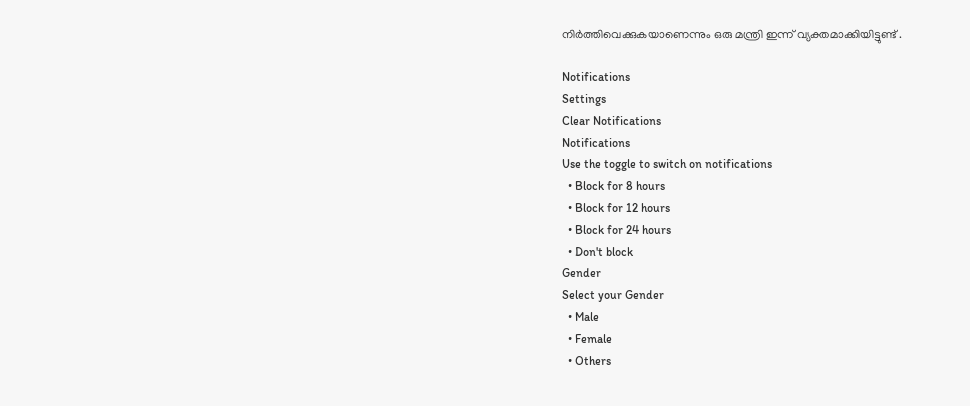നിർത്തിവെക്കുകയാണെന്നും ഒരു മന്ത്രി ഇന്ന് വ്യക്തമാക്കിയിട്ടുണ്ട് .

Notifications
Settings
Clear Notifications
Notifications
Use the toggle to switch on notifications
  • Block for 8 hours
  • Block for 12 hours
  • Block for 24 hours
  • Don't block
Gender
Select your Gender
  • Male
  • Female
  • Others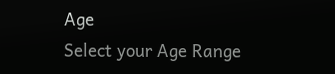Age
Select your Age Range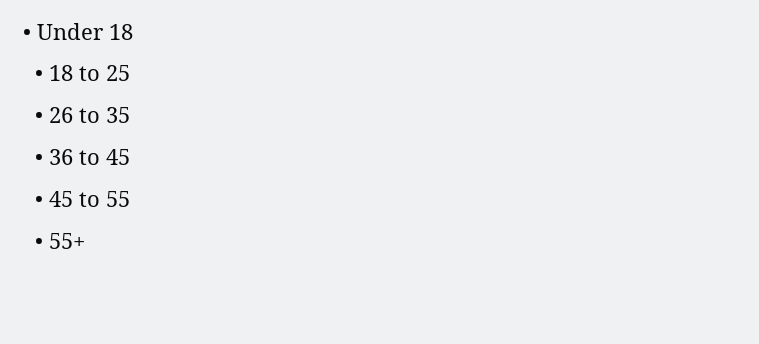• Under 18
  • 18 to 25
  • 26 to 35
  • 36 to 45
  • 45 to 55
  • 55+